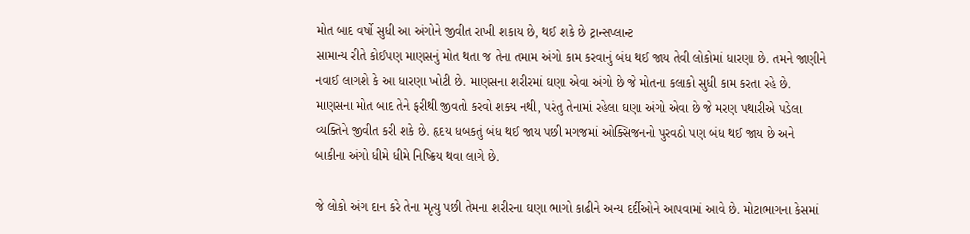મોત બાદ વર્ષો સુધી આ અંગોને જીવીત રાખી શકાય છે, થઈ શકે છે ટ્રાન્સપ્લાન્ટ
સામાન્ય રીતે કોઈપણ માણસનું મોત થતા જ તેના તમામ અંગો કામ કરવાનું બંધ થઈ જાય તેવી લોકોમાં ધારણા છે. તમને જાણીને નવાઈ લાગશે કે આ ધારણા ખોટી છે. માણસના શરીરમાં ઘણા એવા અંગો છે જે મોતના કલાકો સુધી કામ કરતા રહે છે.
માણસના મોત બાદ તેને ફરીથી જીવતો કરવો શક્ય નથી, પરંતુ તેનામાં રહેલા ઘણા અંગો એવા છે જે મરણ પથારીએ પડેલા વ્યક્તિને જીવીત કરી શકે છે. હૃદય ધબકતું બંધ થઈ જાય પછી મગજમાં ઓક્સિજનનો પુરવઠો પણ બંધ થઈ જાય છે અને બાકીના અંગો ધીમે ધીમે નિષ્ક્રિય થવા લાગે છે.

જે લોકો અંગ દાન કરે તેના મૃત્યુ પછી તેમના શરીરના ઘણા ભાગો કાઢીને અન્ય દર્દીઓને આપવામાં આવે છે. મોટાભાગના કેસમાં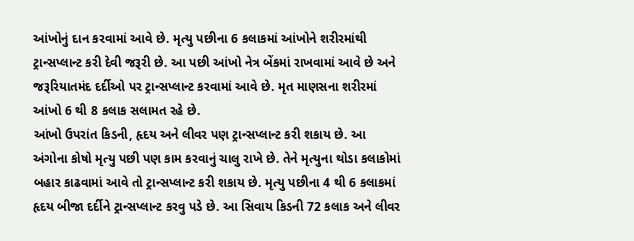આંખોનું દાન કરવામાં આવે છે. મૃત્યુ પછીના 6 કલાકમાં આંખોને શરીરમાંથી ટ્રાન્સપ્લાન્ટ કરી દેવી જરૂરી છે. આ પછી આંખો નેત્ર બેંકમાં રાખવામાં આવે છે અને જરૂરિયાતમંદ દર્દીઓ પર ટ્રાન્સપ્લાન્ટ કરવામાં આવે છે. મૃત માણસના શરીરમાં આંખો 6 થી 8 કલાક સલામત રહે છે.
આંખો ઉપરાંત કિડની, હૃદય અને લીવર પણ ટ્રાન્સપ્લાન્ટ કરી શકાય છે. આ અંગોના કોષો મૃત્યુ પછી પણ કામ કરવાનું ચાલુ રાખે છે. તેને મૃત્યુના થોડા કલાકોમાં બહાર કાઢવામાં આવે તો ટ્રાન્સપ્લાન્ટ કરી શકાય છે. મૃત્યુ પછીના 4 થી 6 કલાકમાં હૃદય બીજા દર્દીને ટ્રાન્સપ્લાન્ટ કરવુ પડે છે. આ સિવાય કિડની 72 કલાક અને લીવર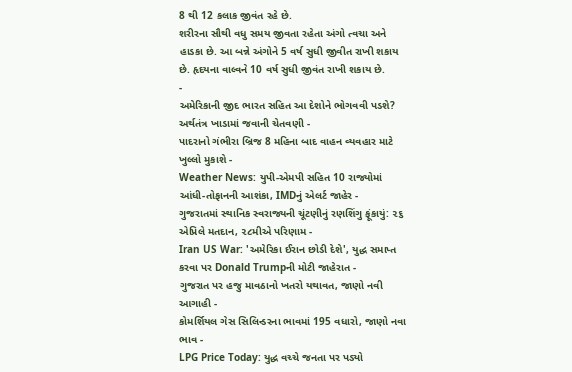8 થી 12 કલાક જીવંત રહે છે.
શરીરના સૌથી વધુ સમય જીવતા રહેતા અંગો ત્વચા અને હાડકા છે. આ બન્ને અંગોને 5 વર્ષ સુધી જીવીત રાખી શકાય છે. હૃદયના વાલ્વને 10 વર્ષ સુધી જીવંત રાખી શકાય છે.
-
અમેરિકાની જીદ ભારત સહિત આ દેશોને ભોગવવી પડશે? અર્થતંત્ર ખાડામાં જવાની ચેતવણી -
પાદરાનો ગંભીરા બ્રિજ 8 મહિના બાદ વાહન વ્યવહાર માટે ખુલ્લો મુકાશે -
Weather News: યુપી-એમપી સહિત 10 રાજ્યોમાં આંધી-તોફાનની આશંકા, IMDનું એલર્ટ જાહેર -
ગુજરાતમાં સ્થાનિક સ્વરાજ્યની ચૂંટણીનું રણશિંગુ ફૂંકાયું: ૨૬ એપ્રિલે મતદાન, ૨૮મીએ પરિણામ -
Iran US War: 'અમેરિકા ઈરાન છોડી દેશે', યુદ્ધ સમાપ્ત કરવા પર Donald Trumpની મોટી જાહેરાત -
ગુજરાત પર હજુ માવઠાનો ખતરો યથાવત, જાણો નવી આગાહી -
કોમર્શિયલ ગેસ સિલિન્ડરના ભાવમાં 195 વધારો, જાણો નવા ભાવ -
LPG Price Today: યુદ્ધ વચ્ચે જનતા પર પડ્યો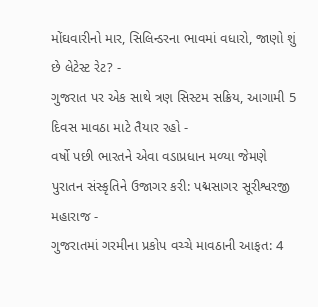મોંઘવારીનો માર, સિલિન્ડરના ભાવમાં વધારો, જાણો શું છે લેટેસ્ટ રેટ? -
ગુજરાત પર એક સાથે ત્રણ સિસ્ટમ સક્રિય, આગામી 5 દિવસ માવઠા માટે તૈયાર રહો -
વર્ષો પછી ભારતને એવા વડાપ્રધાન મળ્યા જેમણે પુરાતન સંસ્કૃતિને ઉજાગર કરી: પદ્મસાગર સૂરીશ્વરજી મહારાજ -
ગુજરાતમાં ગરમીના પ્રકોપ વચ્ચે માવઠાની આફત: 4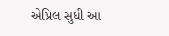એપ્રિલ સુધી આ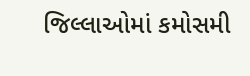જિલ્લાઓમાં કમોસમી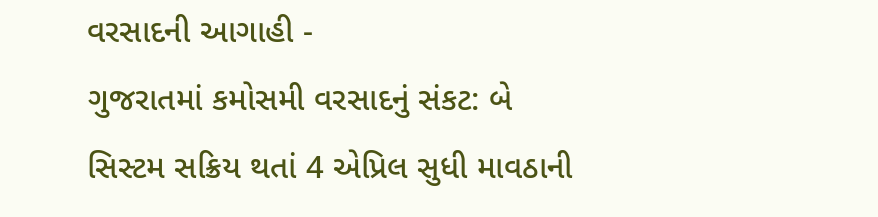વરસાદની આગાહી -
ગુજરાતમાં કમોસમી વરસાદનું સંકટ: બે સિસ્ટમ સક્રિય થતાં 4 એપ્રિલ સુધી માવઠાની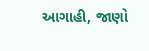આગાહી, જાણો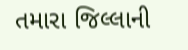તમારા જિલ્લાની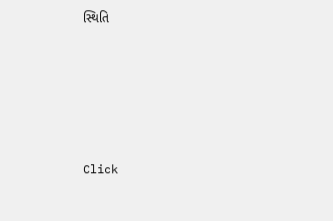સ્થિતિ









Click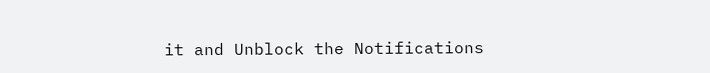it and Unblock the Notifications